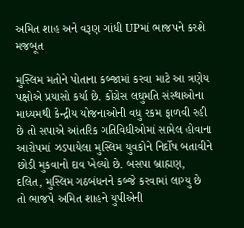અમિત શાહ અને વરૂણ ગાંધી UPમાં ભાજપને કરશે મજબૂત

મુસ્લિમ મતોને પોતાના કબ્જામાં કરવા માટે આ ત્રણેય પક્ષોએ પ્રયાસો કર્યા છે. કોંગ્રેસ લઘુમતિ સંસ્થાઓના માધ્યમથી કેન્દ્રીય યોજનાઓની વધુ રકમ ફાળવી રહી છે તો સપાએ આંતરિક ગતિવિધીઓમાં સામેલ હોવાના આરોપમાં ઝડપાયેલા મુસ્લિમ યુવકોને નિર્દોષ બતાવીને છોડી મુકવાનો દાવ ખેલ્યો છે. બસપા બ્રાહ્મણ, દલિત, મુસ્લિમ ગઠબંધનને કબ્જે કરવામાં લાગ્યુ છે તો ભાજપે અમિત શાહને યુપીએની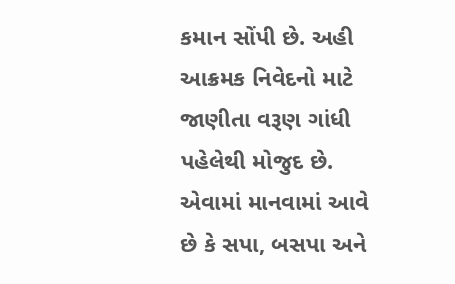કમાન સોંપી છે. અહી આક્રમક નિવેદનો માટે જાણીતા વરૂણ ગાંધી પહેલેથી મોજુદ છે.
એવામાં માનવામાં આવે છે કે સપા, બસપા અને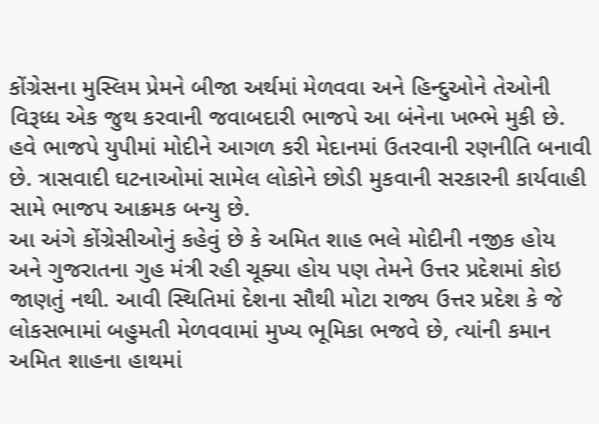કોંગ્રેસના મુસ્લિમ પ્રેમને બીજા અર્થમાં મેળવવા અને હિન્દુઓને તેઓની વિરૂધ્ધ એક જુથ કરવાની જવાબદારી ભાજપે આ બંનેના ખભ્ભે મુકી છે. હવે ભાજપે યુપીમાં મોદીને આગળ કરી મેદાનમાં ઉતરવાની રણનીતિ બનાવી છે. ત્રાસવાદી ઘટનાઓમાં સામેલ લોકોને છોડી મુકવાની સરકારની કાર્યવાહી સામે ભાજપ આક્રમક બન્યુ છે.
આ અંગે કોંગ્રેસીઓનું કહેવું છે કે અમિત શાહ ભલે મોદીની નજીક હોય અને ગુજરાતના ગુહ મંત્રી રહી ચૂક્યા હોય પણ તેમને ઉત્તર પ્રદેશમાં કોઇ જાણતું નથી. આવી સ્થિતિમાં દેશના સૌથી મોટા રાજ્ય ઉત્તર પ્રદેશ કે જે લોકસભામાં બહુમતી મેળવવામાં મુખ્ય ભૂમિકા ભજવે છે, ત્યાંની કમાન અમિત શાહના હાથમાં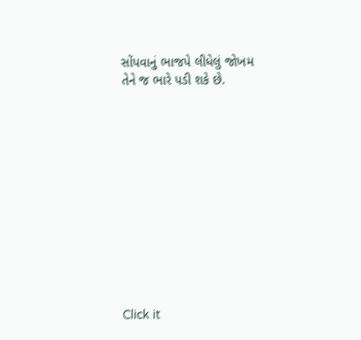સોંપવાનું ભાજપે લીધેલું જોખમ તેને જ ભારે પડી શકે છે.












Click it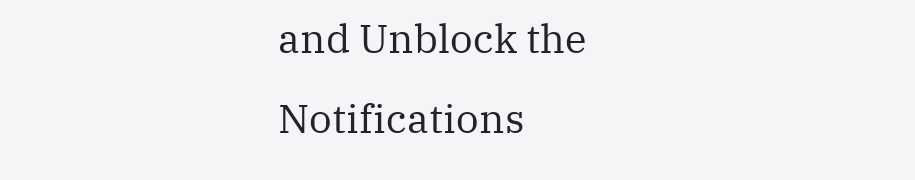and Unblock the Notifications